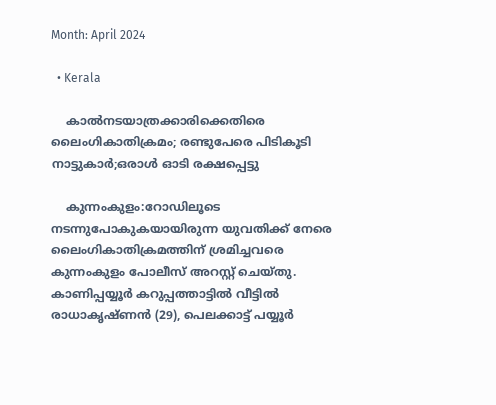Month: April 2024

  • Kerala

    കാല്‍നടയാത്രക്കാരിക്കെതിരെ ലൈംഗികാതിക്രമം; രണ്ടുപേരെ പിടികൂടി നാട്ടുകാർ;ഒരാൾ ഓടി രക്ഷപ്പെട്ടു

    കുന്നംകുളം:റോഡിലൂടെ നടന്നുപോകുകയായിരുന്ന യുവതിക്ക് നേരെ ലൈംഗികാതിക്രമത്തിന് ശ്രമിച്ചവരെ കുന്നംകുളം പോലീസ് അറസ്റ്റ് ചെയ്തു. കാണിപ്പയ്യൂർ കറുപ്പത്താട്ടില്‍ വീട്ടില്‍ രാധാകൃഷ്ണൻ (29), പെലക്കാട്ട് പയ്യൂർ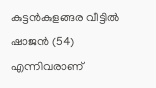കുട്ടൻകുളങ്ങര വീട്ടില്‍ ഷാജൻ (54) എന്നിവരാണ്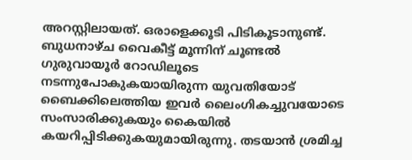അറസ്റ്റിലായത്. ഒരാളെക്കൂടി പിടികൂടാനുണ്ട്. ബുധനാഴ്ച വൈകീട്ട് മൂന്നിന് ചൂണ്ടല്‍ ഗുരുവായൂർ റോഡിലൂടെ നടന്നുപോകുകയായിരുന്ന യുവതിയോട് ബൈക്കിലെത്തിയ ഇവർ ലൈംഗികച്ചുവയോടെ സംസാരിക്കുകയും കൈയില്‍ കയറിപ്പിടിക്കുകയുമായിരുന്നു. തടയാൻ ശ്രമിച്ച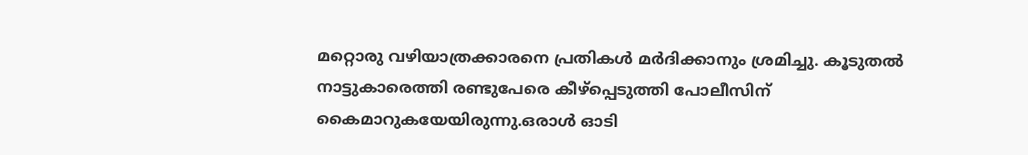മറ്റൊരു വഴിയാത്രക്കാരനെ പ്രതികള്‍ മർദിക്കാനും ശ്രമിച്ചു. കൂടുതല്‍ നാട്ടുകാരെത്തി രണ്ടുപേരെ കീഴ്പ്പെടുത്തി പോലീസിന് കൈമാറുകയേയിരുന്നു.ഒരാൾ ഓടി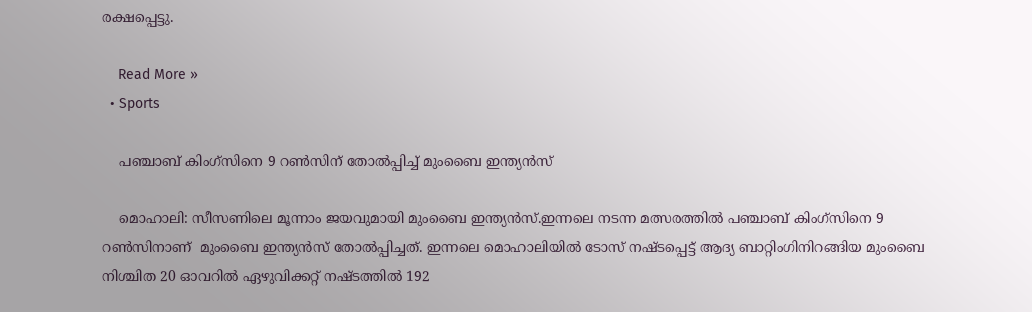രക്ഷപ്പെട്ടു.

    Read More »
  • Sports

    പഞ്ചാബ് കിംഗ്സിനെ 9 റണ്‍സിന് തോല്‍പ്പിച്ച്‌ മുംബൈ ഇന്ത്യൻസ്

    മൊഹാലി: സീസണിലെ മൂന്നാം ജയവുമായി മുംബൈ ഇന്ത്യൻസ്.ഇന്നലെ നടന്ന മത്സരത്തിൽ പഞ്ചാബ് കിംഗ്സിനെ 9 റണ്‍സിനാണ്  മുംബൈ ഇന്ത്യൻസ് തോല്‍പ്പിച്ചത്. ഇന്നലെ മൊഹാലിയില്‍ ടോസ് നഷ്ടപ്പെട്ട് ആദ്യ ബാറ്റിംഗിനിറങ്ങിയ മുംബൈ നിശ്ചിത 20 ഓവറില്‍ ഏഴുവിക്കറ്റ് നഷ്ടത്തില്‍ 192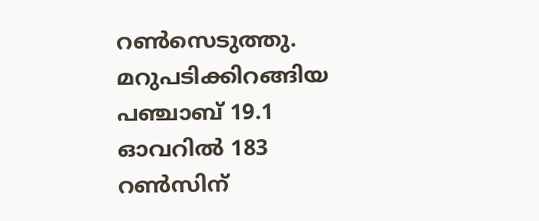റണ്‍സെടുത്തു. മറുപടിക്കിറങ്ങിയ പഞ്ചാബ് 19.1 ഓവറില്‍ 183 റണ്‍സിന്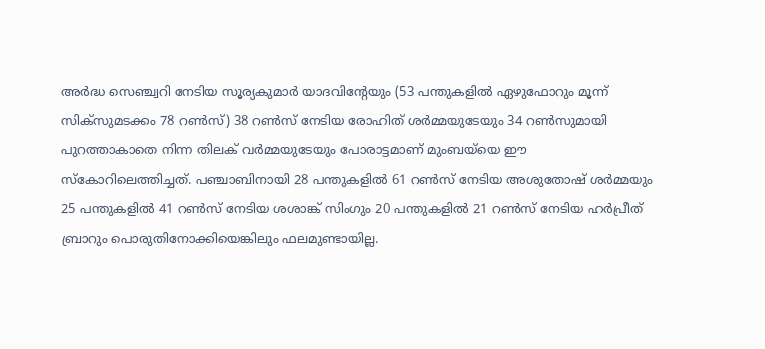അർദ്ധ സെഞ്ച്വറി നേടിയ സൂര്യകുമാർ യാദവിന്റേയും (53 പന്തുകളില്‍ ഏഴുഫോറും മൂന്ന് സിക്സുമടക്കം 78 റണ്‍സ്) 38 റണ്‍സ് നേടിയ രോഹിത് ശർമ്മയുടേയും 34 റണ്‍സുമായി പുറത്താകാതെ നിന്ന തിലക് വർമ്മയുടേയും പോരാട്ടമാണ് മുംബയ്‌യെ ഈ സ്കോറിലെത്തിച്ചത്. പഞ്ചാബിനായി 28 പന്തുകളില്‍ 61 റണ്‍സ് നേടിയ അശുതോഷ് ശർമ്മയും 25 പന്തുകളില്‍ 41 റണ്‍സ് നേടിയ ശശാങ്ക് സിംഗും 20 പന്തുകളില്‍ 21 റണ്‍സ് നേടിയ ഹർപ്രീത് ബ്രാറും പൊരുതിനോക്കിയെങ്കിലും ഫലമുണ്ടായില്ല.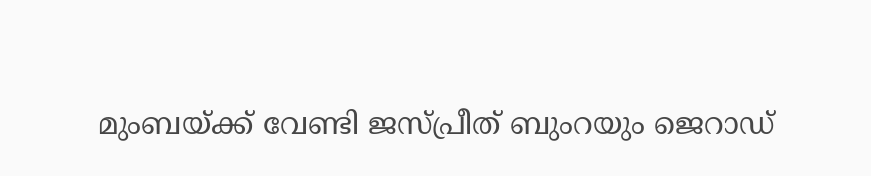മുംബയ്ക്ക് വേണ്ടി ജസ്പ്രീത് ബുംറയും ജെറാഡ്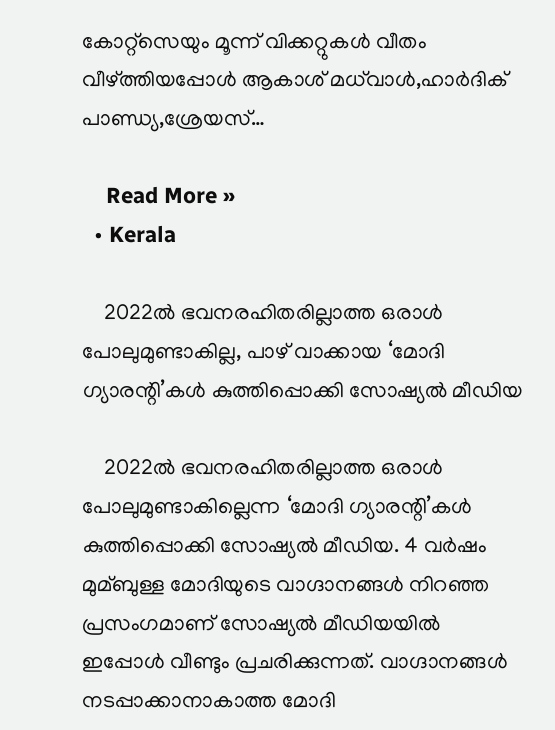കോറ്റ്സെയും മൂന്ന് വിക്കറ്റുകള്‍ വീതം വീഴ്ത്തിയപ്പോള്‍ ആകാശ് മധ്‌വാള്‍,ഹാർദിക് പാണ്ഡ്യ,ശ്രേയസ്…

    Read More »
  • Kerala

    2022ല്‍ ഭവനരഹിതരില്ലാത്ത ഒരാള്‍ പോലുമുണ്ടാകില്ല, പാഴ് വാക്കായ ‘മോദി ഗ്യാരന്റി’കള്‍ കുത്തിപ്പൊക്കി സോഷ്യല്‍ മീഡിയ

    2022ല്‍ ഭവനരഹിതരില്ലാത്ത ഒരാള്‍ പോലുമുണ്ടാകില്ലെന്ന ‘മോദി ഗ്യാരന്റി’കള്‍ കുത്തിപ്പൊക്കി സോഷ്യല്‍ മീഡിയ. 4 വര്‍ഷം മുമ്ബുള്ള മോദിയുടെ വാഗ്ദാനങ്ങള്‍ നിറഞ്ഞ പ്രസംഗമാണ് സോഷ്യല്‍ മീഡിയയില്‍ ഇപ്പോള്‍ വീണ്ടും പ്രചരിക്കുന്നത്. വാഗ്ദാനങ്ങള്‍ നടപ്പാക്കാനാകാത്ത മോദി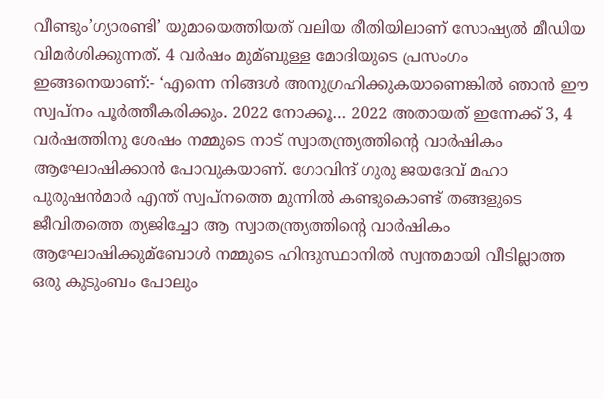വീണ്ടും’ഗ്യാരണ്ടി’ യുമായെത്തിയത് വലിയ രീതിയിലാണ് സോഷ്യല്‍ മീഡിയ വിമര്‍ശിക്കുന്നത്. 4 വര്‍ഷം മുമ്ബുള്ള മോദിയുടെ പ്രസംഗം ഇങ്ങനെയാണ്:- ‘എന്നെ നിങ്ങള്‍ അനുഗ്രഹിക്കുകയാണെങ്കില്‍ ഞാന്‍ ഈ സ്വപ്‌നം പൂര്‍ത്തീകരിക്കും. 2022 നോക്കൂ… 2022 അതായത് ഇന്നേക്ക് 3, 4 വര്‍ഷത്തിനു ശേഷം നമ്മുടെ നാട് സ്വാതന്ത്ര്യത്തിന്റെ വാര്‍ഷികം ആഘോഷിക്കാന്‍ പോവുകയാണ്. ഗോവിന്ദ് ഗുരു ജയദേവ് മഹാ പുരുഷന്‍മാര്‍ എന്ത് സ്വപ്നത്തെ മുന്നില്‍ കണ്ടുകൊണ്ട് തങ്ങളുടെ ജീവിതത്തെ ത്യജിച്ചോ ആ സ്വാതന്ത്ര്യത്തിന്റെ വാര്‍ഷികം ആഘോഷിക്കുമ്ബോള്‍ നമ്മുടെ ഹിന്ദുസ്ഥാനില്‍ സ്വന്തമായി വീടില്ലാത്ത ഒരു കുടുംബം പോലും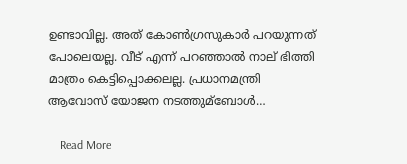ഉണ്ടാവില്ല. അത് കോണ്‍ഗ്രസുകാര്‍ പറയുന്നത് പോലെയല്ല. വീട് എന്ന് പറഞ്ഞാല്‍ നാല് ഭിത്തി മാത്രം കെട്ടിപ്പൊക്കലല്ല. പ്രധാനമന്ത്രി ആവോസ് യോജന നടത്തുമ്ബോള്‍…

    Read More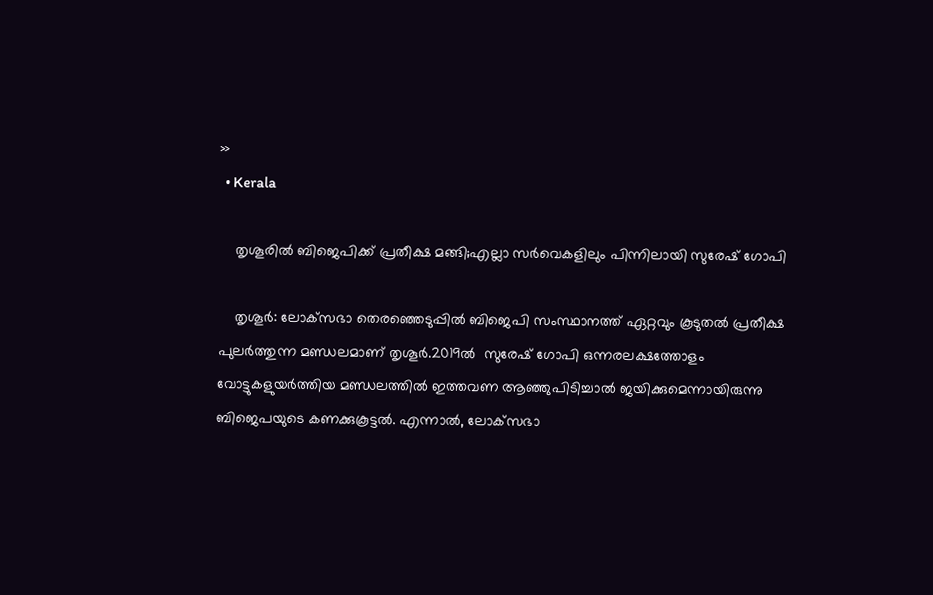»
  • Kerala

    തൃശൂരില്‍ ബിജെപിക്ക് പ്രതീക്ഷ മങ്ങി;എല്ലാ സര്‍വെകളിലും പിന്നിലായി സുരേഷ് ഗോപി

    തൃശൂര്‍: ലോക്‌സഭാ തെരഞ്ഞെടുപ്പില്‍ ബിജെപി സംസ്ഥാനത്ത് ഏറ്റവും കൂടുതല്‍ പ്രതീക്ഷ പുലര്‍ത്തുന്ന മണ്ഡലമാണ് തൃശൂര്‍.2019ല്‍  സുരേഷ് ഗോപി ഒന്നരലക്ഷത്തോളം വോട്ടുകളുയര്‍ത്തിയ മണ്ഡലത്തില്‍ ഇത്തവണ ആഞ്ഞുപിടിച്ചാല്‍ ജയിക്കുമെന്നായിരുന്നു ബിജെപയുടെ കണക്കുകൂട്ടല്‍. എന്നാല്‍, ലോക്‌സഭാ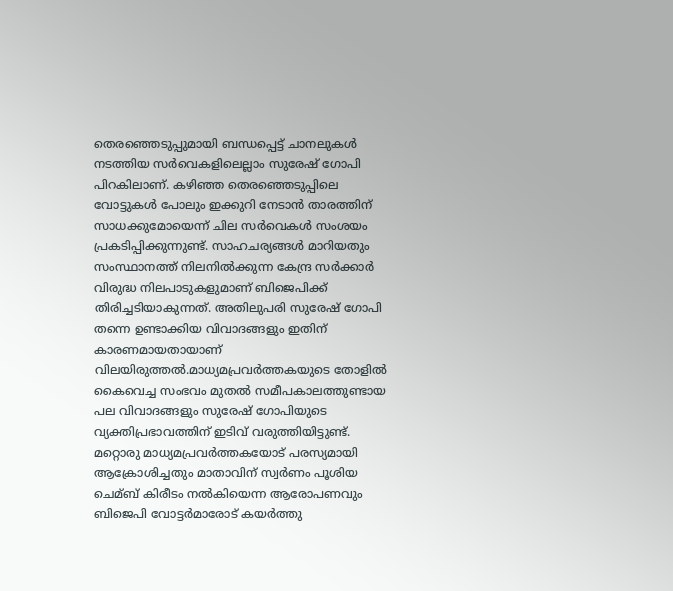തെരഞ്ഞെടുപ്പുമായി ബന്ധപ്പെട്ട് ചാനലുകള്‍ നടത്തിയ സര്‍വെകളിലെല്ലാം സുരേഷ് ഗോപി പിറകിലാണ്. കഴിഞ്ഞ തെരഞ്ഞെടുപ്പിലെ വോട്ടുകള്‍ പോലും ഇക്കുറി നേടാന്‍ താരത്തിന് സാധക്കുമോയെന്ന് ചില സര്‍വെകള്‍ സംശയം പ്രകടിപ്പിക്കുന്നുണ്ട്. സാഹചര്യങ്ങള്‍ മാറിയതും സംസ്ഥാനത്ത് നിലനില്‍ക്കുന്ന കേന്ദ്ര സര്‍ക്കാര്‍ വിരുദ്ധ നിലപാടുകളുമാണ് ബിജെപിക്ക് തിരിച്ചടിയാകുന്നത്. അതിലുപരി സുരേഷ്‌ ഗോപി തന്നെ ഉണ്ടാക്കിയ വിവാദങ്ങളും ഇതിന് കാരണമായതായാണ് വിലയിരുത്തൽ.മാധ്യമപ്രവര്‍ത്തകയുടെ തോളില്‍ കൈവെച്ച സംഭവം മുതല്‍ സമീപകാലത്തുണ്ടായ പല വിവാദങ്ങളും സുരേഷ് ഗോപിയുടെ വ്യക്തിപ്രഭാവത്തിന് ഇടിവ് വരുത്തിയിട്ടുണ്ട്. മറ്റൊരു മാധ്യമപ്രവര്‍ത്തകയോട് പരസ്യമായി ആക്രോശിച്ചതും മാതാവിന് സ്വര്‍ണം പൂശിയ ചെമ്ബ് കിരീടം നല്‍കിയെന്ന ആരോപണവും ബിജെപി വോട്ടര്‍മാരോട് കയര്‍ത്തു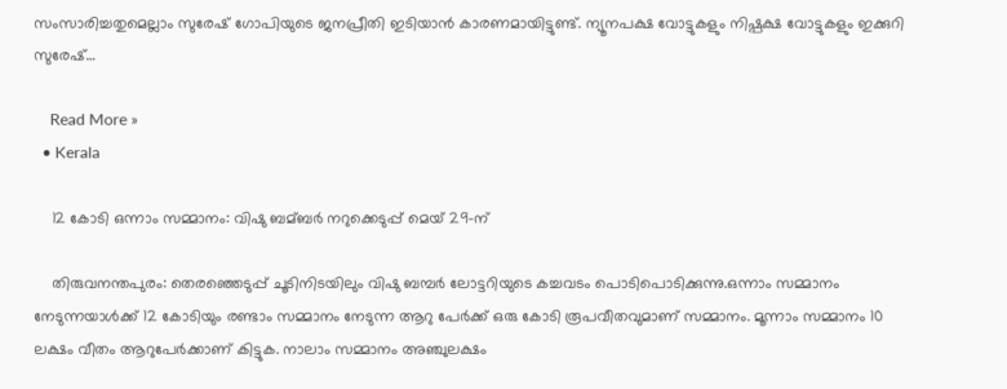സംസാരിച്ചതുമെല്ലാം സുരേഷ് ഗോപിയുടെ ജനപ്രീതി ഇടിയാന്‍ കാരണമായിട്ടുണ്ട്. ന്യൂനപക്ഷ വോട്ടുകളും നിഷ്പക്ഷ വോട്ടുകളും ഇക്കുറി സുരേഷ്…

    Read More »
  • Kerala

    12 കോടി ഒന്നാം സമ്മാനം: വിഷു ബമ്ബർ നറുക്കെടുപ്പ് മെയ് 29-ന്

    തിരുവനന്തപുരം: തെരഞ്ഞെടുപ്പ് ചൂടിനിടയിലും വിഷു ബമ്പർ ലോട്ടറിയുടെ കച്ചവടം പൊടിപൊടിക്കുന്നു.ഒന്നാം സമ്മാനം നേടുന്നയാള്‍ക്ക് 12 കോടിയും രണ്ടാം സമ്മാനം നേടുന്ന ആറു പേർക്ക് ഒരു കോടി രൂപവീതവുമാണ് സമ്മാനം. മൂന്നാം സമ്മാനം 10 ലക്ഷം വീതം ആറുപേർക്കാണ് കിട്ടുക. നാലാം സമ്മാനം അഞ്ചുലക്ഷം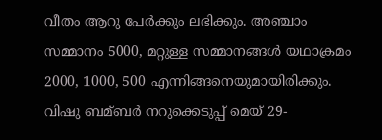വീതം ആറു പേർക്കും ലഭിക്കും. അഞ്ചാം സമ്മാനം 5000, മറ്റുള്ള സമ്മാനങ്ങള്‍ യഥാക്രമം 2000, 1000, 500 എന്നിങ്ങനെയുമായിരിക്കും. വിഷു ബമ്ബർ നറുക്കെടുപ്പ് മെയ് 29-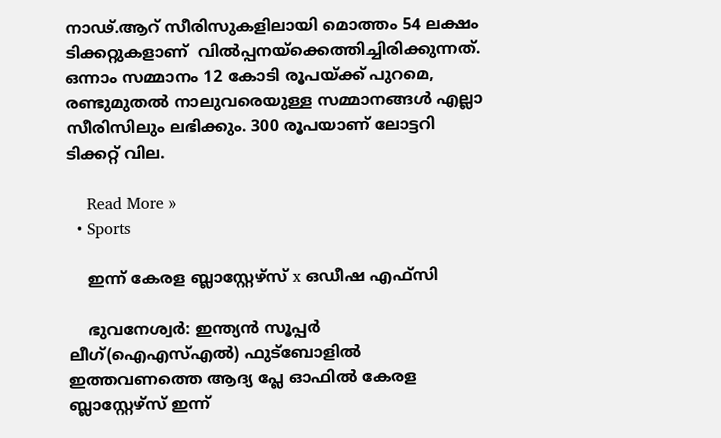നാഢ്.ആറ് സീരിസുകളിലായി മൊത്തം 54 ലക്ഷം ടിക്കറ്റുകളാണ്  വില്‍പ്പനയ്ക്കെത്തിച്ചിരിക്കുന്നത്. ഒന്നാം സമ്മാനം 12 കോടി രൂപയ്ക്ക് പുറമെ, രണ്ടുമുതല്‍ നാലുവരെയുള്ള സമ്മാനങ്ങള്‍ എല്ലാ സീരിസിലും ലഭിക്കും. 300 രൂപയാണ് ലോട്ടറി ടിക്കറ്റ് വില.

    Read More »
  • Sports

    ഇന്ന് കേരള ബ്ലാസ്റ്റേഴ്സ് x ഒഡീഷ എഫ്‌സി

    ഭുവനേശ്വർ: ഇന്ത്യന്‍ സൂപ്പര്‍ ലീഗ്(ഐഎസ്എല്‍) ഫുട്‌ബോളില്‍ ഇത്തവണത്തെ ആദ്യ പ്ലേ ഓഫിൽ കേരള ബ്ലാസ്റ്റേഴ്സ് ഇന്ന്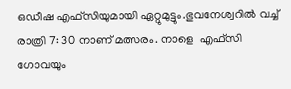ഒഡീഷ എഫ്സിയുമായി ഏറ്റുമുട്ടും.ഭുവനേശ്വറിൽ വച്ച് രാത്രി 7: 30 നാണ് മത്സരം. നാളെ  എഫ്‌സി ഗോവയും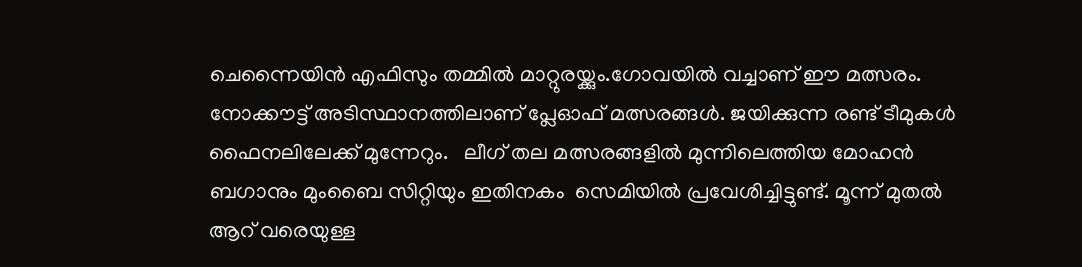ചെന്നൈയിൻ എഫിസും തമ്മിൽ മാറ്റുരയ്ക്കും.ഗോവയിൽ വച്ചാണ് ഈ‌ മത്സരം. നോക്കൗട്ട് അടിസ്ഥാനത്തിലാണ് പ്ലേഓഫ് മത്സരങ്ങൾ. ജയിക്കുന്ന രണ്ട് ടീമുകള്‍ ഫൈനലിലേക്ക് മുന്നേറും.   ലീഗ് തല മത്സരങ്ങളിൽ മുന്നിലെത്തിയ മോഹൻ ബഗാനും മുംബൈ സിറ്റിയും ഇതിനകം  സെമിയില്‍ പ്രവേശിച്ചിട്ടുണ്ട്. മൂന്ന് മുതല്‍ ആറ് വരെയുള്ള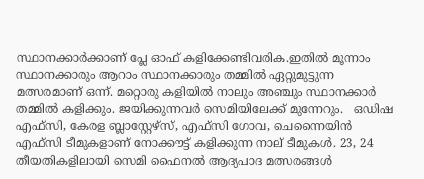സ്ഥാനക്കാര്‍ക്കാണ് പ്ലേ ഓഫ് കളിക്കേണ്ടിവരിക.ഇതില്‍ മൂന്നാം സ്ഥാനക്കാരും ആറാം സ്ഥാനക്കാരും തമ്മില്‍ ഏറ്റുമുട്ടുന്ന മത്സരമാണ് ഒന്ന്. മറ്റൊരു കളിയില്‍ നാലും അഞ്ചും സ്ഥാനക്കാര്‍ തമ്മില്‍ കളിക്കും. ജയിക്കുന്നവര്‍ സെമിയിലേക്ക് മുന്നേറും.   ഒഡിഷ എഫ്‌സി, കേരള ബ്ലാസ്റ്റേഴ്‌സ്, എഫ്‌സി ഗോവ, ചെന്നൈയിന്‍ എഫ്‌സി ടീമുകളാണ് നോക്കൗട്ട് കളിക്കുന്ന നാല് ടീമുകള്‍. 23, 24 തീയതികളിലായി സെമി ഫൈനല്‍ ആദ്യപാദ മത്സരങ്ങള്‍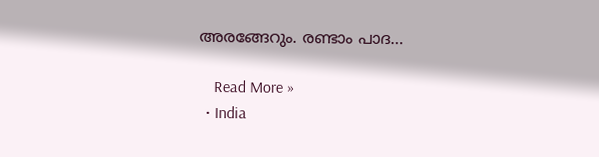അരങ്ങേറും. രണ്ടാം പാദ…

    Read More »
  • India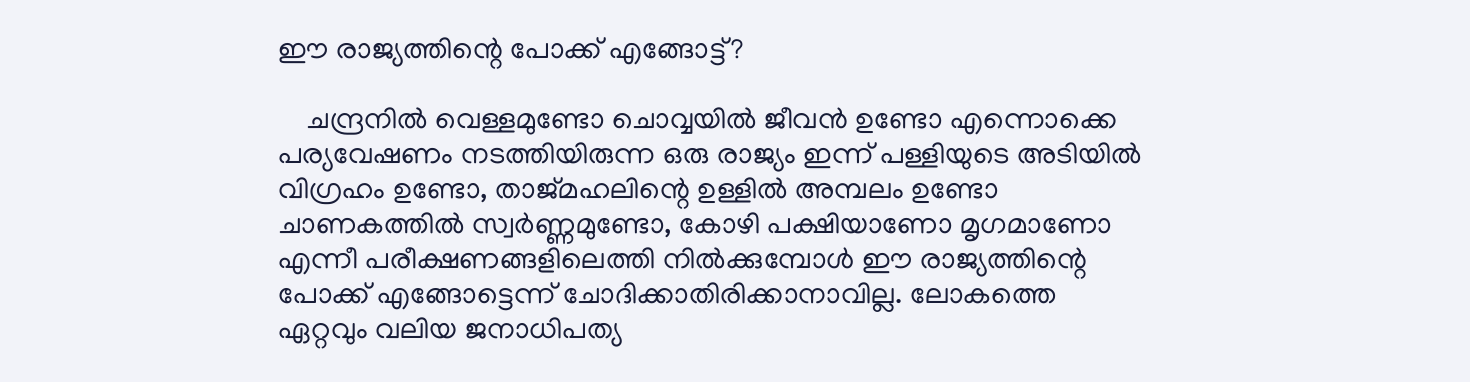ഈ‌ രാജ്യത്തിന്റെ പോക്ക് എങ്ങോട്ട്?

    ചന്ദ്രനിൽ വെള്ളമുണ്ടോ ചൊവ്വയിൽ ജീവൻ ഉണ്ടോ എന്നൊക്കെ പര്യവേഷണം നടത്തിയിരുന്ന ഒരു രാജ്യം ഇന്ന് പള്ളിയുടെ അടിയിൽ വിഗ്രഹം ഉണ്ടോ, താജ്‌മഹലിന്റെ ഉള്ളിൽ അമ്പലം ഉണ്ടോ ചാണകത്തിൽ സ്വർണ്ണമുണ്ടോ, കോഴി പക്ഷിയാണോ മൃഗമാണോ എന്നീ പരീക്ഷണങ്ങളിലെത്തി നിൽക്കുമ്പോൾ ഈ‌ രാജ്യത്തിന്റെ പോക്ക് എങ്ങോട്ടെന്ന് ചോദിക്കാതിരിക്കാനാവില്ല. ലോകത്തെ ഏറ്റവും വലിയ ജനാധിപത്യ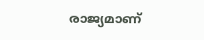രാജ്യമാണ്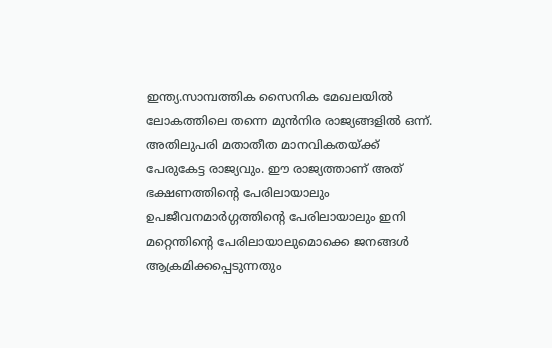ഇന്ത്യ.സാമ്പത്തിക സൈനിക മേഖലയിൽ ലോകത്തിലെ തന്നെ മുൻനിര രാജ്യങ്ങളിൽ ഒന്ന്. അതിലുപരി മതാതീത മാനവികതയ്ക്ക് പേരുകേട്ട രാജ്യവും. ഈ രാജ്യത്താണ് അത് ഭക്ഷണത്തിന്റെ പേരിലായാലും ഉപജീവനമാർഗ്ഗത്തിന്റെ പേരിലായാലും ഇനി മറ്റെന്തിന്റെ പേരിലായാലുമൊക്കെ ജനങ്ങൾ ആക്രമിക്കപ്പെടുന്നതും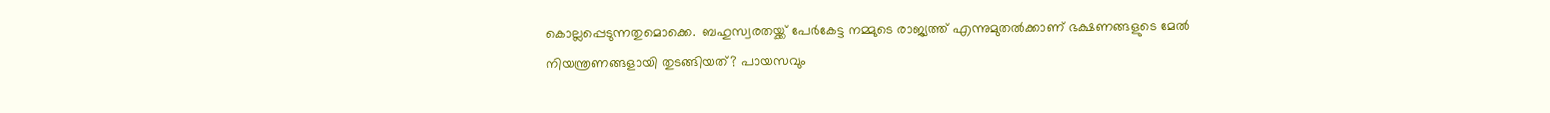കൊല്ലപ്പെടുന്നതുമൊക്കെ.  ബഹുസ്വരതയ്ക്ക് പേർകേട്ട നമ്മുടെ രാജ്യത്ത് എന്നുമുതൽക്കാണ് ഭക്ഷണങ്ങളുടെ മേൽ നിയന്ത്രണങ്ങളായി തുടങ്ങിയത്? പായസവും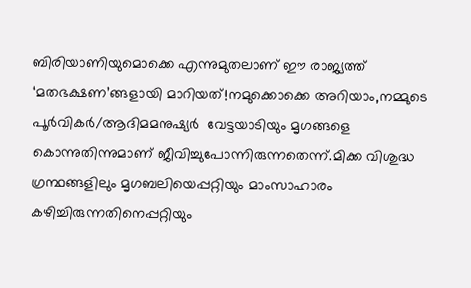ബിരിയാണിയുമൊക്കെ എന്നുമുതലാണ് ഈ രാജ്യത്ത് ‘മതഭക്ഷണ’ങ്ങളായി മാറിയത്!നമുക്കൊക്കെ അറിയാം,നമ്മുടെ പൂർവികർ/ആദിമമനുഷ്യർ  വേട്ടയാടിയും മൃഗങ്ങളെ കൊന്നുതിന്നുമാണ് ജീവിച്ചുപോന്നിരുന്നതെന്ന്.മിക്ക വിശുദ്ധ ഗ്രന്ഥങ്ങളിലും മൃഗബലിയെപ്പറ്റിയും മാംസാഹാരം കഴിച്ചിരുന്നതിനെപ്പറ്റിയും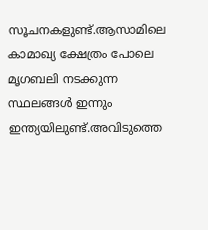സൂചനകളുണ്ട്.ആസാമിലെ കാമാഖ്യ ക്ഷേത്രം പോലെ മൃഗബലി നടക്കുന്ന സ്ഥലങ്ങൾ ഇന്നും ഇന്ത്യയിലുണ്ട്.അവിടുത്തെ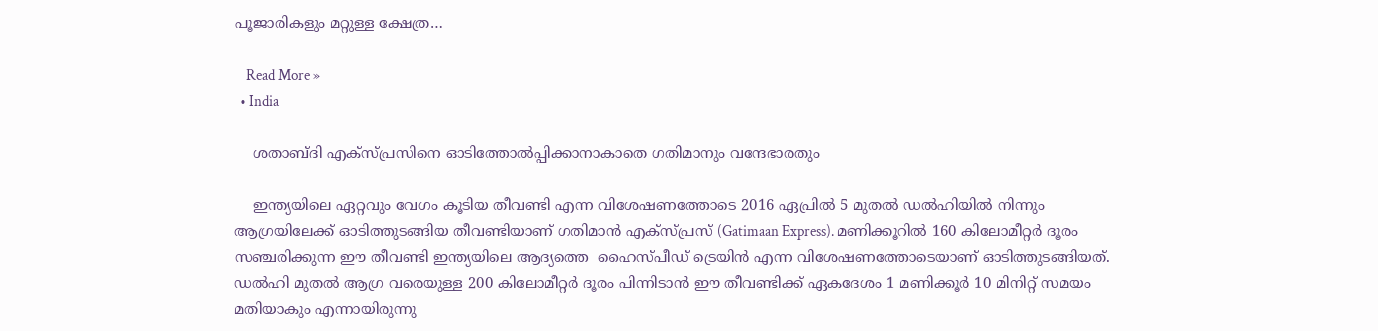പൂജാരികളും മറ്റുള്ള ക്ഷേത്ര…

    Read More »
  • India

    ശതാബ്ദി എക്സ്‌പ്രസിനെ ഓടിത്തോൽപ്പിക്കാനാകാതെ ഗതിമാനും വന്ദേഭാരതും

    ഇന്ത്യയിലെ ഏറ്റവും വേഗം കൂടിയ തീവണ്ടി എന്ന വിശേഷണത്തോടെ 2016 ഏപ്രിൽ 5 മുതൽ ഡൽഹിയിൽ നിന്നും ആഗ്രയിലേക്ക് ഓടിത്തുടങ്ങിയ തീവണ്ടിയാണ് ഗതിമാൻ എക്സ്പ്രസ് (Gatimaan Express). മണിക്കൂറിൽ 160 കിലോമീറ്റർ ദൂരം സഞ്ചരിക്കുന്ന ഈ തീവണ്ടി ഇന്ത്യയിലെ ആദ്യത്തെ  ഹൈസ്പീഡ് ട്രെയിൻ എന്ന വിശേഷണത്തോടെയാണ് ഓടിത്തുടങ്ങിയത്. ഡൽഹി മുതൽ ആഗ്ര വരെയുള്ള 200 കിലോമീറ്റർ ദൂരം പിന്നിടാൻ ഈ തീവണ്ടിക്ക് ഏകദേശം 1 മണിക്കൂർ 10 മിനിറ്റ് സമയം മതിയാകും എന്നായിരുന്നു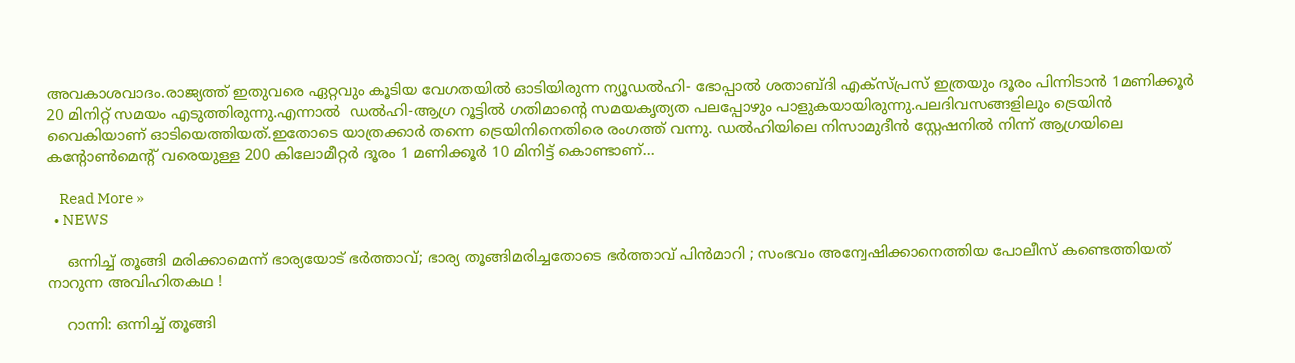അവകാശവാദം.രാജ്യത്ത് ഇതുവരെ ഏറ്റവും കൂടിയ വേഗതയിൽ ഓടിയിരുന്ന ന്യൂഡൽഹി- ഭോപ്പാൽ ശതാബ്ദി എക്സ്പ്രസ് ഇത്രയും ദൂരം പിന്നിടാൻ 1മണിക്കൂർ 20 മിനിറ്റ് സമയം എടുത്തിരുന്നു.എന്നാൽ ‍ ഡൽഹി-ആഗ്ര റൂട്ടില്‍ ഗതിമാന്റെ സമയകൃത്യത പലപ്പോഴും പാളുകയായിരുന്നു.പലദിവസങ്ങളിലും ട്രെയിൻ വൈകിയാണ് ഓടിയെത്തിയത്.ഇതോടെ യാത്രക്കാർ തന്നെ ട്രെയിനിനെതിരെ രംഗത്ത് വന്നു. ഡല്‍ഹിയിലെ നിസാമുദീന്‍ സ്റ്റേഷനില്‍ നിന്ന് ആഗ്രയിലെ കന്റോണ്‍മെന്റ് വരെയുള്ള 200 കിലോമീറ്റര്‍ ദൂരം 1 മണിക്കൂര്‍ 10 മിനിട്ട് കൊണ്ടാണ്…

    Read More »
  • NEWS

    ഒന്നിച്ച് തൂങ്ങി മരിക്കാമെന്ന് ഭാര്യയോട് ഭർത്താവ്; ഭാര്യ തൂങ്ങിമരിച്ചതോടെ ഭർത്താവ് പിൻമാറി ; സംഭവം അന്വേഷിക്കാനെത്തിയ പോലീസ് കണ്ടെത്തിയത് നാറുന്ന അവിഹിതകഥ !

    റാന്നി: ഒന്നിച്ച് തൂങ്ങി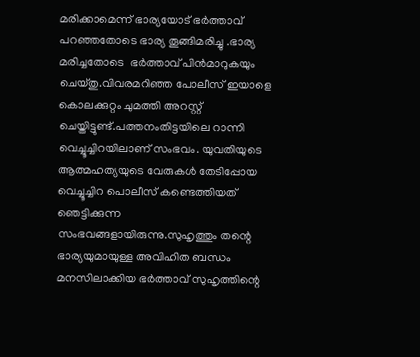മരിക്കാമെന്ന് ഭാര്യയോട് ഭർത്താവ് പറഞ്ഞതോടെ ഭാര്യ തൂങ്ങിമരിച്ചു .ഭാര്യ മരിച്ചതോടെ  ഭർത്താവ് പിൻമാറുകയും ചെയ്തു.വിവരമറിഞ്ഞ പോലീസ് ഇയാളെ കൊലക്കുറ്റം ചുമത്തി അറസ്റ്റ് ചെയ്തിട്ടുണ്ട്.പത്തനംതിട്ടയിലെ റാന്നി വെച്ചൂച്ചിറയിലാണ് സംഭവം. യുവതിയുടെ ആത്മഹത്യയുടെ വേരുകള്‍ തേടിപ്പോയ വെച്ചൂച്ചിറ പൊലീസ് കണ്ടെത്തിയത് ഞെട്ടിക്കുന്ന സംഭവങ്ങളായിരുന്നു.സുഹൃത്തും തന്റെ ഭാര്യയുമായുള്ള അവിഹിത ബന്ധം മനസിലാക്കിയ ഭർത്താവ് സുഹൃത്തിന്റെ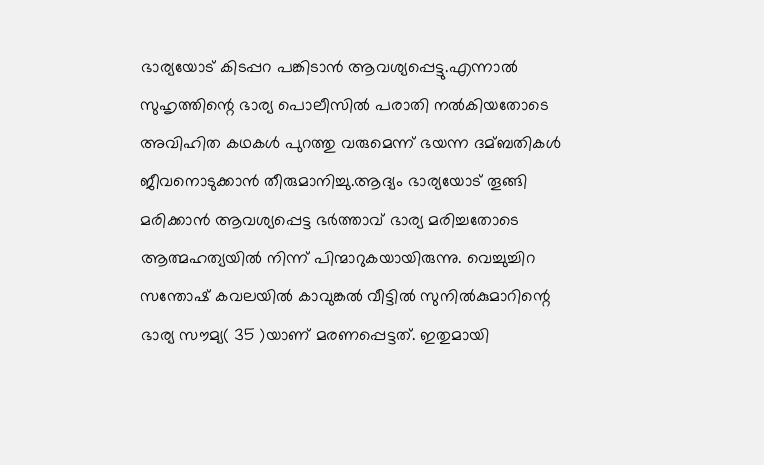ഭാര്യയോട് കിടപ്പറ പങ്കിടാൻ ആവശ്യപ്പെട്ടു.എന്നാൽ സുഹൃത്തിന്റെ ഭാര്യ പൊലീസില്‍ പരാതി നല്‍കിയതോടെ അവിഹിത കഥകള്‍ പുറത്തു വരുമെന്ന് ഭയന്ന ദമ്ബതികള്‍ ജീവനൊടുക്കാൻ തീരുമാനിച്ചു.ആദ്യം ഭാര്യയോട് തൂങ്ങി മരിക്കാൻ ആവശ്യപ്പെട്ട ഭർത്താവ് ഭാര്യ മരിച്ചതോടെ  ആത്മഹത്യയില്‍ നിന്ന് പിന്മാറുകയായിരുന്നു. വെച്ചുച്ചിറ  സന്തോഷ് കവലയില്‍ കാവുങ്കല്‍ വീട്ടില്‍ സുനില്‍കുമാറിന്റെ ഭാര്യ സൗമ്യ( 35 )യാണ് മരണപ്പെട്ടത്. ഇതുമായി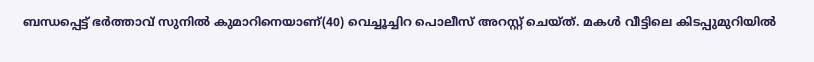ബന്ധപ്പെട്ട് ഭർത്താവ് സുനില്‍ കുമാറിനെയാണ്(40) വെച്ചൂച്ചിറ പൊലീസ് അറസ്റ്റ് ചെയ്ത്. മകള്‍ വീട്ടിലെ കിടപ്പുമുറിയില്‍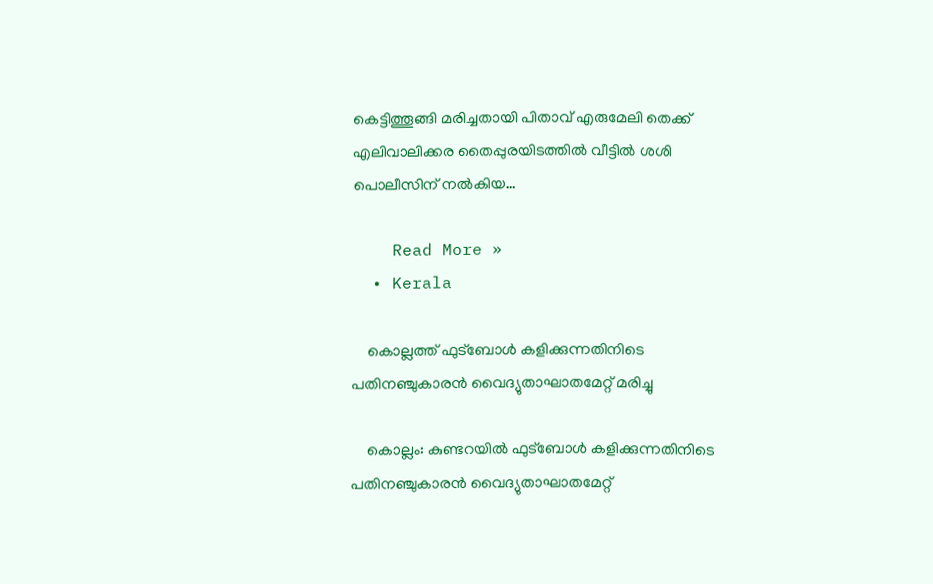കെട്ടിത്തൂങ്ങി മരിച്ചതായി പിതാവ് എരുമേലി തെക്ക് എലിവാലിക്കര തൈപ്പുരയിടത്തില്‍ വീട്ടില്‍ ശശി പൊലീസിന് നല്‍കിയ…

    Read More »
  • Kerala

    കൊല്ലത്ത് ഫുട്ബോള്‍ കളിക്കുന്നതിനിടെ പതിനഞ്ചുകാരൻ വൈദ്യുതാഘാതമേറ്റ് മരിച്ചു

    കൊല്ലം: കുണ്ടറയില്‍ ഫുട്ബോള്‍ കളിക്കുന്നതിനിടെ പതിനഞ്ചുകാരൻ വൈദ്യുതാഘാതമേറ്റ്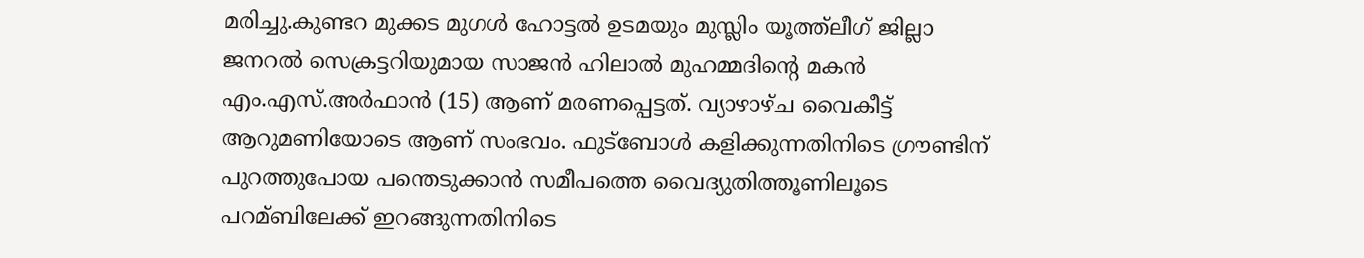മരിച്ചു.കുണ്ടറ മുക്കട മുഗള്‍ ഹോട്ടല്‍ ഉടമയും മുസ്ലിം യൂത്ത്ലീഗ് ജില്ലാ ജനറല്‍ സെക്രട്ടറിയുമായ സാജൻ ഹിലാല്‍ മുഹമ്മദിന്റെ മകൻ എം.എസ്.അർഫാൻ (15) ആണ് മരണപ്പെട്ടത്. വ്യാഴാഴ്ച വൈകീട്ട് ആറുമണിയോടെ ആണ് സംഭവം. ഫുട്ബോള്‍ കളിക്കുന്നതിനിടെ ഗ്രൗണ്ടിന് പുറത്തുപോയ പന്തെടുക്കാൻ സമീപത്തെ വൈദ്യുതിത്തൂണിലൂടെ പറമ്ബിലേക്ക് ഇറങ്ങുന്നതിനിടെ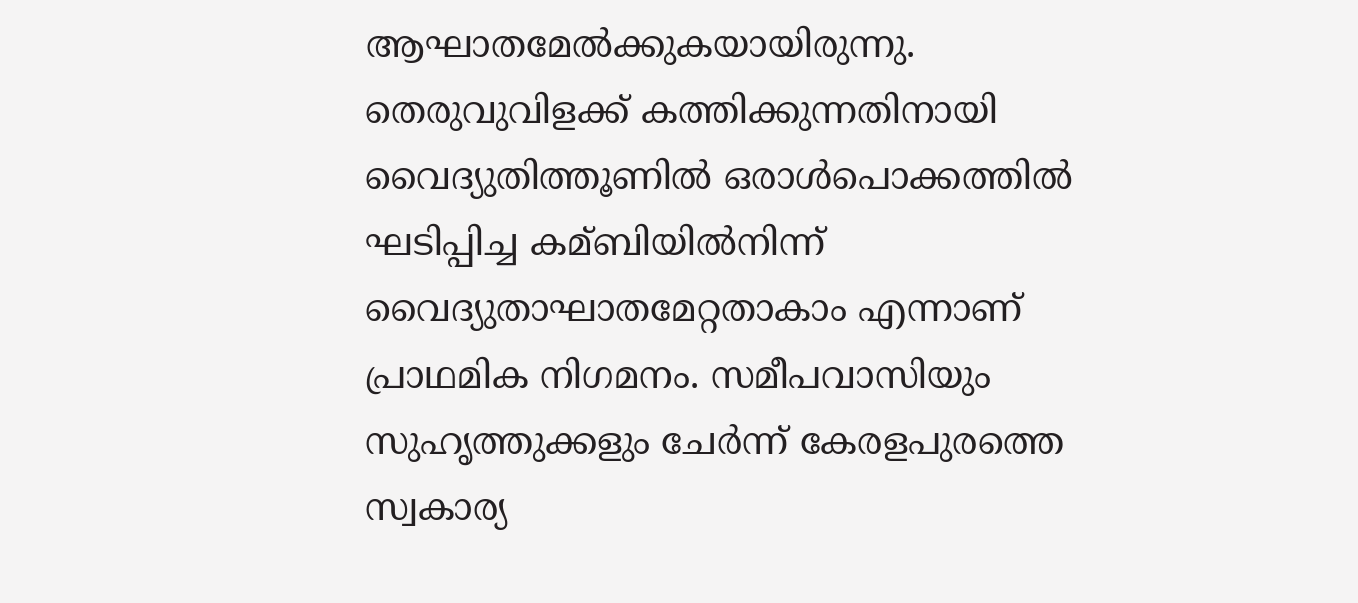ആഘാതമേല്‍ക്കുകയായിരുന്നു. തെരുവുവിളക്ക് കത്തിക്കുന്നതിനായി വൈദ്യുതിത്തൂണില്‍ ഒരാള്‍പൊക്കത്തില്‍ ഘടിപ്പിച്ച കമ്ബിയില്‍നിന്ന് വൈദ്യുതാഘാതമേറ്റതാകാം എന്നാണ് പ്രാഥമിക നിഗമനം. സമീപവാസിയും സുഹൃത്തുക്കളും ചേർന്ന് കേരളപുരത്തെ സ്വകാര്യ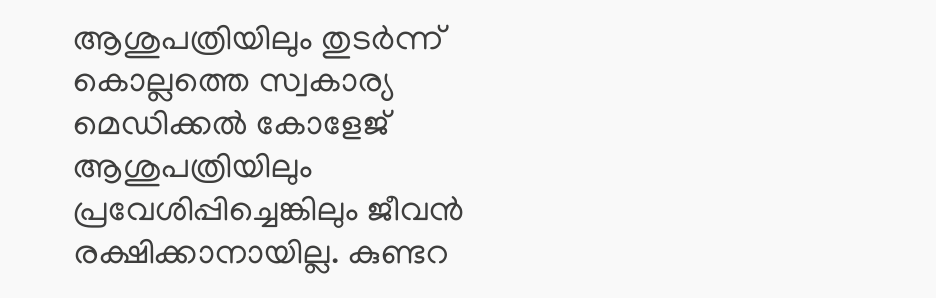ആശുപത്രിയിലും തുടർന്ന് കൊല്ലത്തെ സ്വകാര്യ മെഡിക്കല്‍ കോളേജ് ആശുപത്രിയിലും പ്രവേശിപ്പിച്ചെങ്കിലും ജീവൻ രക്ഷിക്കാനായില്ല. കുണ്ടറ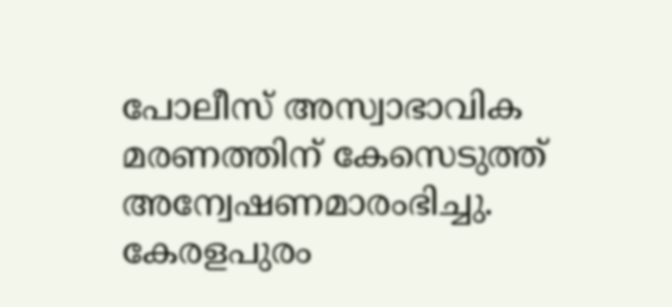പോലീസ് അസ്വാഭാവിക മരണത്തിന് കേസെടുത്ത് അന്വേഷണമാരംഭിച്ചു. കേരളപുരം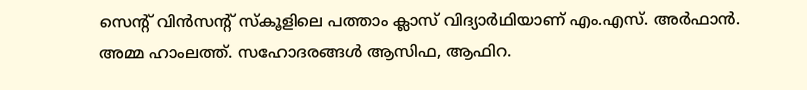സെന്റ് വിൻസന്റ് സ്കൂളിലെ പത്താം ക്ലാസ് വിദ്യാർഥിയാണ് എം.എസ്. അർഫാൻ. അമ്മ ഹാംലത്ത്. സഹോദരങ്ങള്‍ ആസിഫ, ആഫിറ.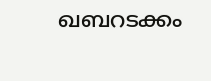ഖബറടക്കം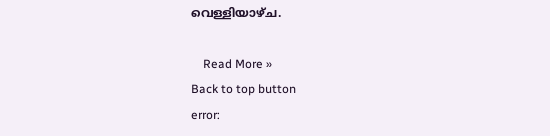വെള്ളിയാഴ്ച.

    Read More »
Back to top button
error: